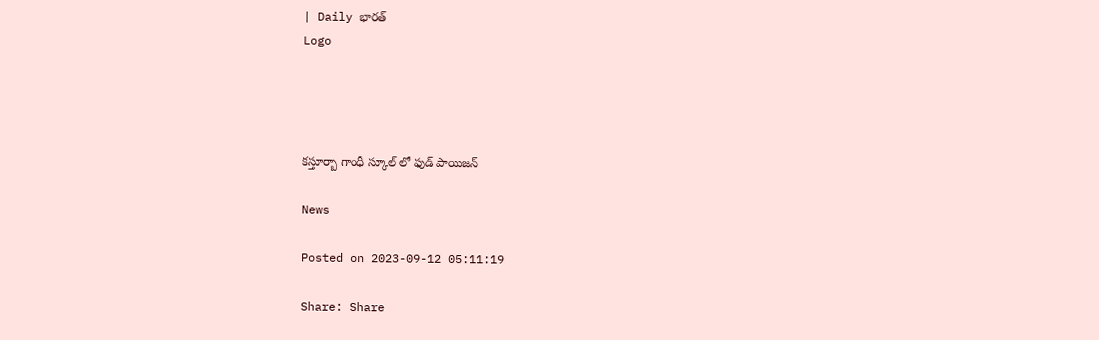| Daily భారత్
Logo




కస్తూర్బా గాంధీ స్కూల్ లో ఫుడ్ పాయిజన్

News

Posted on 2023-09-12 05:11:19

Share: Share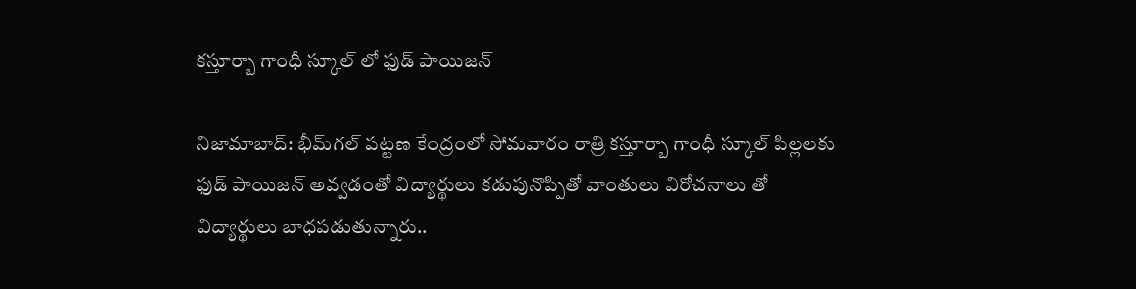కస్తూర్బా గాంధీ స్కూల్ లో ఫుడ్ పాయిజన్

నిజామాబాద్: భీమ్‌గల్ పట్టణ కేంద్రంలో సోమవారం రాత్రి కస్తూర్బా గాంధీ స్కూల్ పిల్లలకు ఫుడ్ పాయిజన్ అవ్వడంతో విద్యార్థులు కడుపునొప్పితో వాంతులు విరోచనాలు తో విద్యార్థులు బాధపడుతున్నారు..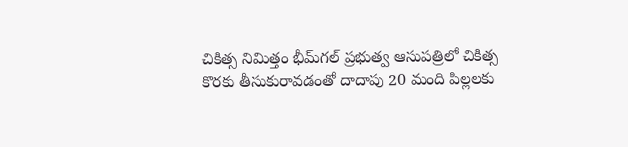చికిత్స నిమిత్తం భీమ్‌గల్ ప్రభుత్వ ఆసుపత్రిలో చికిత్స కొరకు తీసుకురావడంతో దాదాపు 20 మంది పిల్లలకు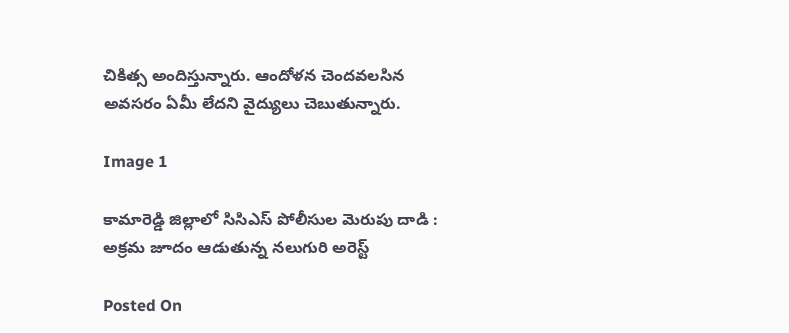చికిత్స అందిస్తున్నారు. ఆందోళన చెందవలసిన అవసరం ఏమీ లేదని వైద్యులు చెబుతున్నారు.

Image 1

కామారెడ్డి జిల్లాలో సిసిఎస్ పోలీసుల మెరుపు దాడి : అక్రమ జూదం ఆడుతున్న నలుగురి అరెస్ట్

Posted On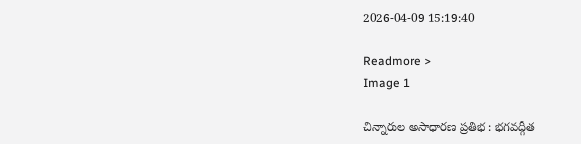2026-04-09 15:19:40

Readmore >
Image 1

చిన్నారుల అసాధారణ ప్రతిభ : భగవద్గీత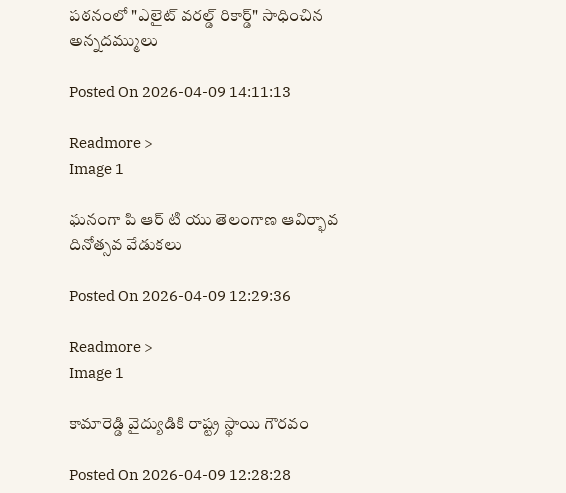పఠనంలో "ఎలైట్ వరల్డ్ రికార్డ్" సాధించిన అన్నదమ్ములు

Posted On 2026-04-09 14:11:13

Readmore >
Image 1

ఘనంగా పి ఆర్ టి యు తెలంగాణ ఆవిర్భావ దినోత్సవ వేడుకలు

Posted On 2026-04-09 12:29:36

Readmore >
Image 1

కామారెడ్డి వైద్యుడికి రాష్ట్ర స్థాయి గౌరవం

Posted On 2026-04-09 12:28:28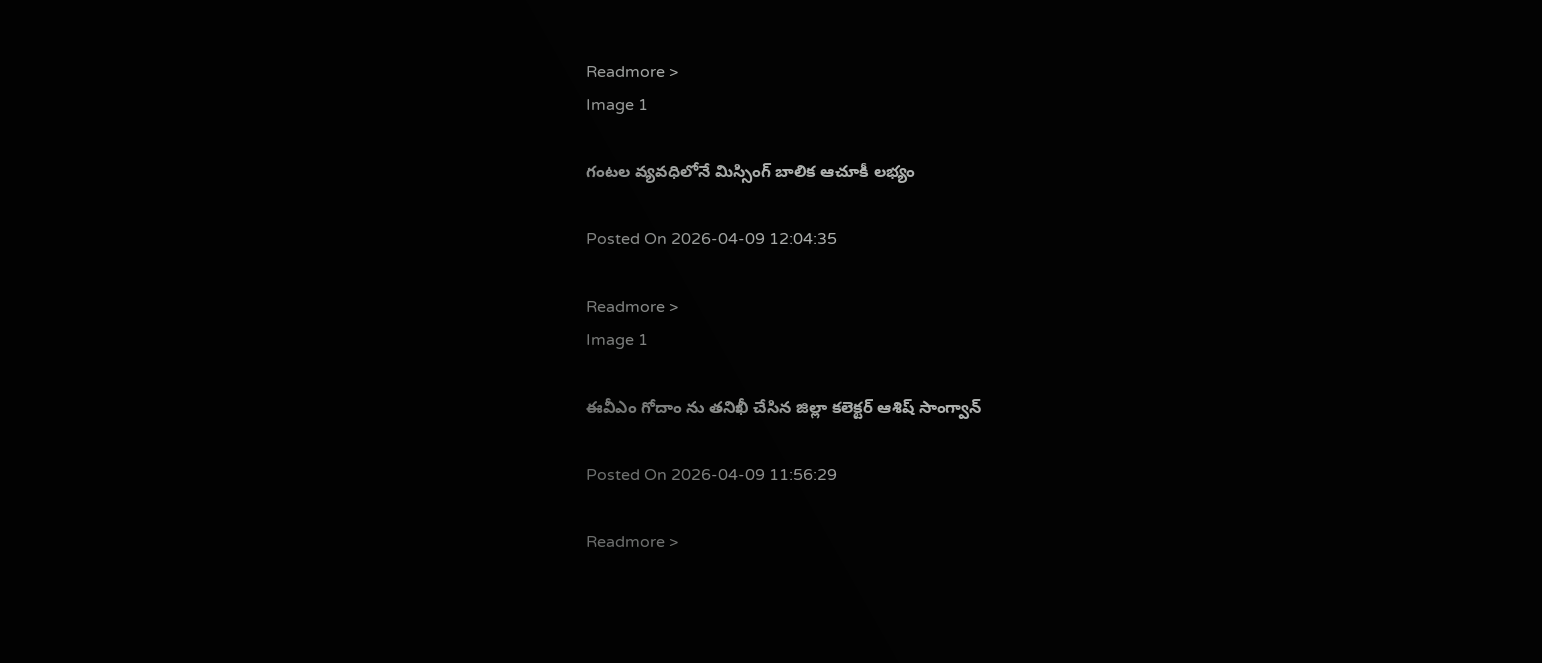Readmore >
Image 1

గంటల వ్యవధిలోనే మిస్సింగ్ బాలిక ఆచూకీ లభ్యం

Posted On 2026-04-09 12:04:35

Readmore >
Image 1

ఈవీఎం గోదాం ను తనిఖీ చేసిన జిల్లా కలెక్టర్ ఆశిష్ సాంగ్వాన్

Posted On 2026-04-09 11:56:29

Readmore >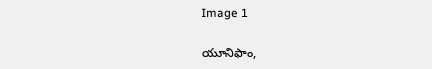Image 1

యూనిఫాం,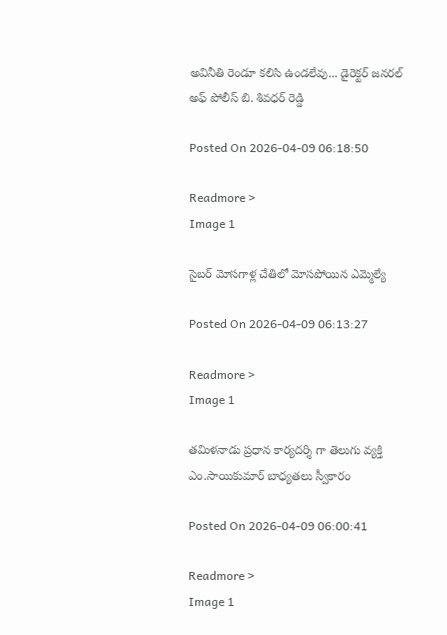అవినీతి రెండూ కలిసి ఉండలేవు... డైరెక్టర్ జనరల్ అఫ్ పోలీస్ బి. శివధర్ రెడ్డి

Posted On 2026-04-09 06:18:50

Readmore >
Image 1

సైబర్ మోసగాళ్ల చేతిలో మోసపోయిన ఎమ్మెల్యే

Posted On 2026-04-09 06:13:27

Readmore >
Image 1

తమిళనాడు ప్రధాన కార్యదర్శి గా తెలుగు వ్యక్తి ఎం.సాయికుమార్ బాధ్యతలు స్వీకారం

Posted On 2026-04-09 06:00:41

Readmore >
Image 1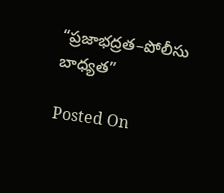“ప్రజాభద్రత–పోలీసు బాధ్యత”

Posted On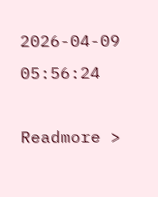2026-04-09 05:56:24

Readmore >